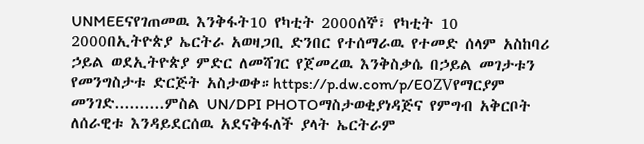UNMEEናየገጠመዉ እንቅፋት10 የካቲት 2000ሰኞ፣ የካቲት 10 2000በኢትዮጵያ ኤርትራ አወዛጋቢ ድንበር የተሰማራዉ የተመድ ሰላም አስከባሪ ኃይል ወደኢትዮጵያ ምድር ለመሻገር የጀመረዉ እንቅስቃሴ በኃይል መገታቱን የመንግስታቱ ድርጅት አስታወቀ።https://p.dw.com/p/E0ZVየማርያም መንገድ..........ምስል UN/DPI PHOTOማስታወቂያነዳጅና የምግብ አቅርቦት ለሰራዊቱ እንዳይደርሰዉ አደናቅፋለች ያላት ኤርትራም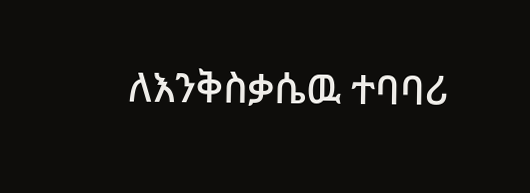ለእንቅስቃሴዉ ተባባሪ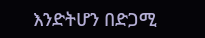እንድትሆን በድጋሚ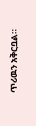ጥሪዉን አቅርቧል።